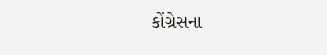કોંગ્રેસના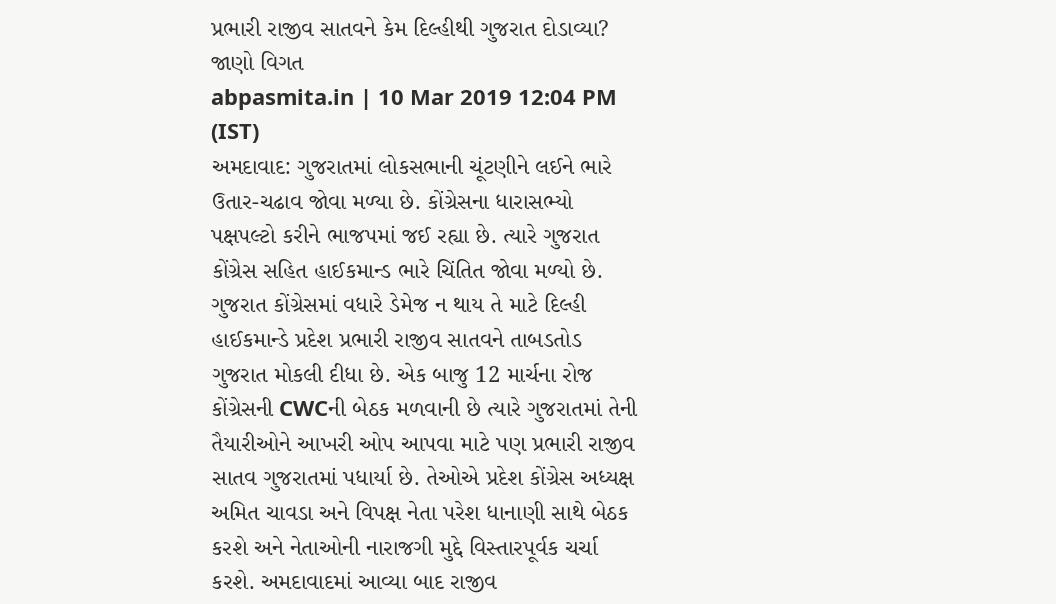પ્રભારી રાજીવ સાતવને કેમ દિલ્હીથી ગુજરાત દોડાવ્યા? જાણો વિગત
abpasmita.in | 10 Mar 2019 12:04 PM (IST)
અમદાવાદ: ગુજરાતમાં લોકસભાની ચૂંટણીને લઈને ભારે ઉતાર-ચઢાવ જોવા મળ્યા છે. કોંગ્રેસના ધારાસભ્યો પક્ષપલ્ટો કરીને ભાજપમાં જઈ રહ્યા છે. ત્યારે ગુજરાત કોંગ્રેસ સહિત હાઈકમાન્ડ ભારે ચિંતિત જોવા મળ્યો છે. ગુજરાત કોંગ્રેસમાં વધારે ડેમેજ ન થાય તે માટે દિલ્હી હાઈકમાન્ડે પ્રદેશ પ્રભારી રાજીવ સાતવને તાબડતોડ ગુજરાત મોકલી દીધા છે. એક બાજુ 12 માર્ચના રોજ કોંગ્રેસની CWCની બેઠક મળવાની છે ત્યારે ગુજરાતમાં તેની તૈયારીઓને આખરી ઓપ આપવા માટે પણ પ્રભારી રાજીવ સાતવ ગુજરાતમાં પધાર્યા છે. તેઓએ પ્રદેશ કોંગ્રેસ અધ્યક્ષ અમિત ચાવડા અને વિપક્ષ નેતા પરેશ ધાનાણી સાથે બેઠક કરશે અને નેતાઓની નારાજગી મુદ્દે વિસ્તારપૂર્વક ચર્ચા કરશે. અમદાવાદમાં આવ્યા બાદ રાજીવ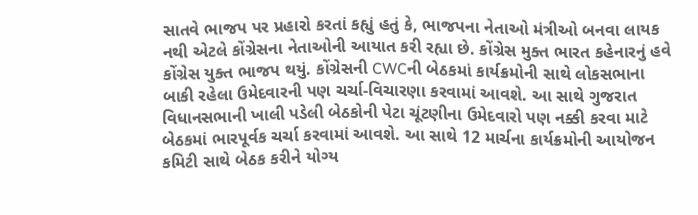સાતવે ભાજપ પર પ્રહારો કરતાં કહ્યું હતું કે, ભાજપના નેતાઓ મંત્રીઓ બનવા લાયક નથી એટલે કોંગ્રેસના નેતાઓની આયાત કરી રહ્યા છે. કોંગ્રેસ મુક્ત ભારત કહેનારનું હવે કોંગ્રેસ યુક્ત ભાજપ થયું. કોંગ્રેસની CWCની બેઠકમાં કાર્યક્રમોની સાથે લોકસભાના બાકી રહેલા ઉમેદવારની પણ ચર્ચા-વિચારણા કરવામાં આવશે. આ સાથે ગુજરાત વિધાનસભાની ખાલી પડેલી બેઠકોની પેટા ચૂંટણીના ઉમેદવારો પણ નક્કી કરવા માટે બેઠકમાં ભારપૂર્વક ચર્ચા કરવામાં આવશે. આ સાથે 12 માર્ચના કાર્યક્રમોની આયોજન કમિટી સાથે બેઠક કરીને યોગ્ય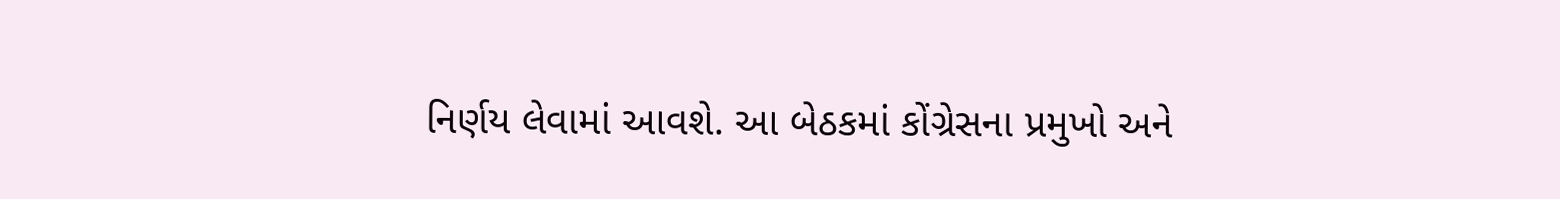નિર્ણય લેવામાં આવશે. આ બેઠકમાં કોંગ્રેસના પ્રમુખો અને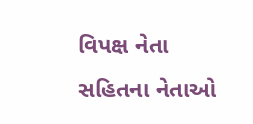વિપક્ષ નેતા સહિતના નેતાઓ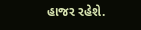હાજર રહેશે.